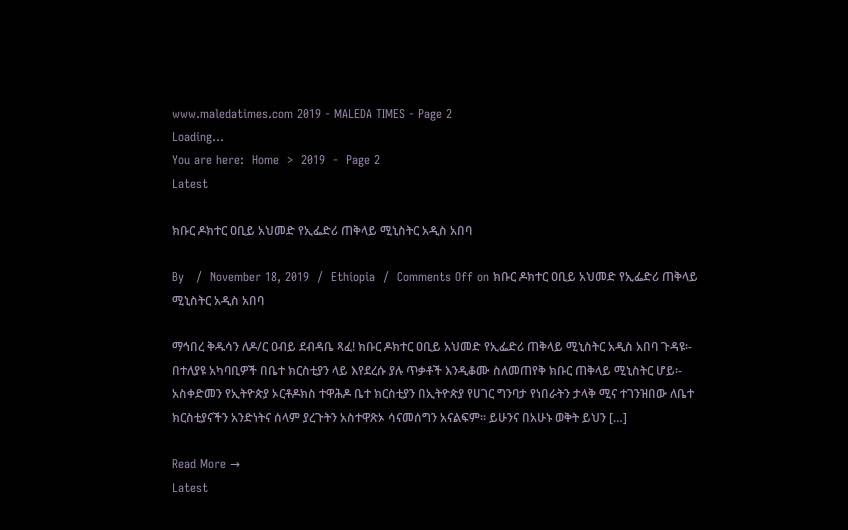www.maledatimes.com 2019 - MALEDA TIMES - Page 2
Loading...
You are here:  Home  >  2019  -  Page 2
Latest

ክቡር ዶክተር ዐቢይ አህመድ የኢፌድሪ ጠቅላይ ሚኒስትር አዲስ አበባ

By   /  November 18, 2019  /  Ethiopia  /  Comments Off on ክቡር ዶክተር ዐቢይ አህመድ የኢፌድሪ ጠቅላይ ሚኒስትር አዲስ አበባ

ማኅበረ ቅዱሳን ለዶ/ር ዐብይ ደብዳቤ ጻፈ! ክቡር ዶክተር ዐቢይ አህመድ የኢፌድሪ ጠቅላይ ሚኒስትር አዲስ አበባ ጉዳዩ፡- በተለያዩ አካባቢዎች በቤተ ክርስቲያን ላይ እየደረሱ ያሉ ጥቃቶች እንዲቆሙ ስለመጠየቅ ክቡር ጠቅላይ ሚኒስትር ሆይ፡- አስቀድመን የኢትዮጵያ ኦርቶዶክስ ተዋሕዶ ቤተ ክርስቲያን በኢትዮጵያ የሀገር ግንባታ የነበራትን ታላቅ ሚና ተገንዝበው ለቤተ ክርስቲያናችን አንድነትና ሰላም ያረጉትን አስተዋጽኦ ሳናመሰግን አናልፍም፡፡ ይሁንና በአሁኑ ወቅት ይህን […]

Read More →
Latest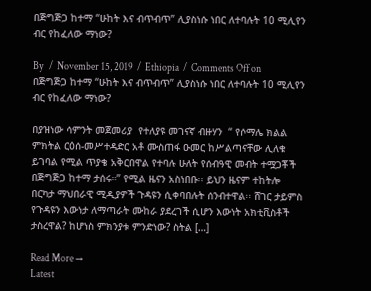በጅግጅጋ ከተማ “ሁከት እና ብጥብጥ” ሊያስነሱ ነበር ለተባሉት 10 ሚሊየን ብር የከፈለው ማነው?

By   /  November 15, 2019  /  Ethiopia  /  Comments Off on በጅግጅጋ ከተማ “ሁከት እና ብጥብጥ” ሊያስነሱ ነበር ለተባሉት 10 ሚሊየን ብር የከፈለው ማነው?

በያዝነው ሳምንት መጀመሪያ  የተለያዩ መገናኛ ብዙሃን  “ የሶማሌ ክልል ምክትል ርዕሰ-መሥተዳድር አቶ ሙስጠፋ ዑመር ከሥልጣናቸው ሊለቁ ይገባል የሚል ጥያቄ አቅርበዋል የተባሉ ሁለት የሰብዓዊ መብት ተሟጋቾች በጅግጅጋ ከተማ ታሰሩ።” የሚል ዜናን አስነበቡ፡፡ ይህን ዜናም ተከትሎ በርካታ ማህበራዊ ሚዲያዎች ጉዳዩን ሲቀባበሉት ሰንብተዋል፡፡ ሸገር ታይምስ የጉዳዩን እውነታ ለማጣራት ሙከራ ያደረገች ሲሆን እውነት አክቲቪስቶች ታስረዋል? ከሆነስ ምክንያቱ ምንድነው? ስትል […]

Read More →
Latest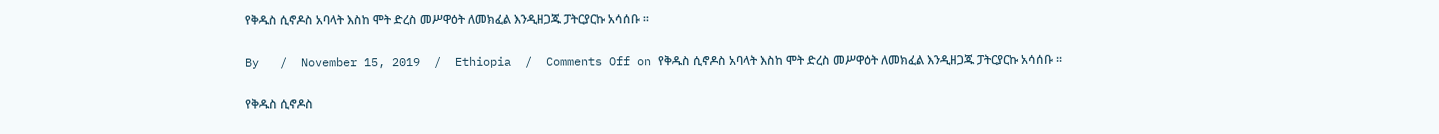የቅዱስ ሲኖዶስ አባላት እስከ ሞት ድረስ መሥዋዕት ለመክፈል እንዲዘጋጁ ፓትርያርኩ አሳሰቡ ፡፡

By   /  November 15, 2019  /  Ethiopia  /  Comments Off on የቅዱስ ሲኖዶስ አባላት እስከ ሞት ድረስ መሥዋዕት ለመክፈል እንዲዘጋጁ ፓትርያርኩ አሳሰቡ ፡፡

የቅዱስ ሲኖዶስ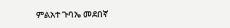ምልአተ ጉባኤ መደበኛ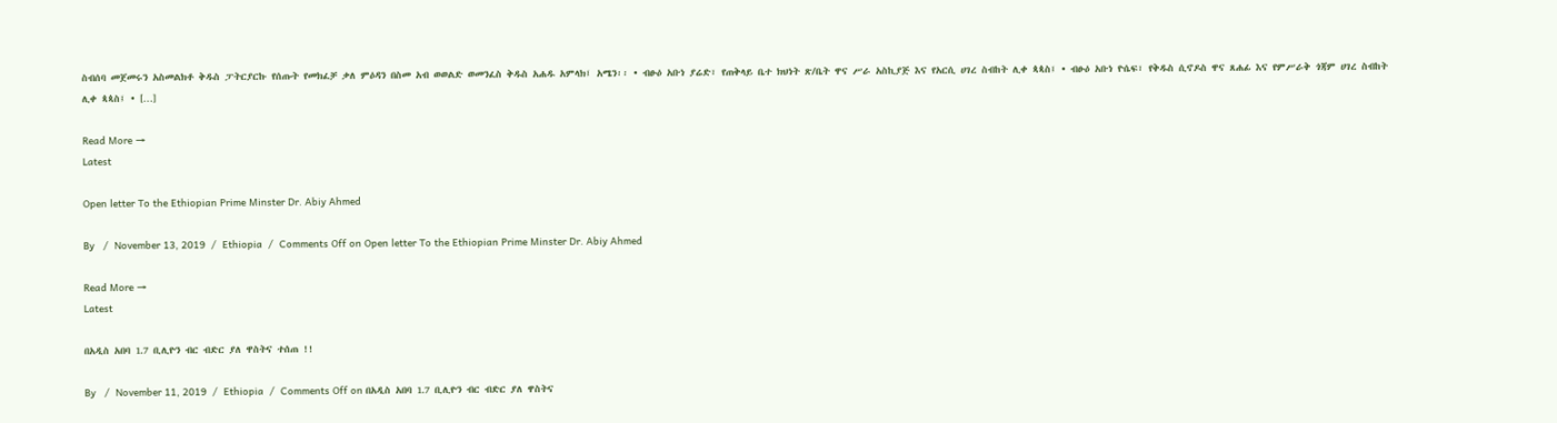ስብሰባ መጀመሩን አስመልክቶ ቅዱስ ፓትርያርኩ የሰጡት የመክፈቻ ቃለ ምዕዳን በስመ አብ ወወልድ ወመንፈስ ቅዱስ አሐዱ አምላክ፤ አሜን፡፡ • ብፁዕ አቡነ ያሬድ፣ የጠቅላይ ቤተ ክህነት ጽ/ቤት ዋና ሥራ አስኪያጅ እና የአርሲ ሀገረ ስብከት ሊቀ ጳጳስ፤ • ብፁዕ አቡነ ዮሴፍ፣ የቅዱስ ሲኖዶስ ዋና ጸሐፊ እና የምሥራቅ ጎጃም ሀገረ ስብከት ሊቀ ጳጳስ፤ • […]

Read More →
Latest

Open letter To the Ethiopian Prime Minster Dr. Abiy Ahmed

By   /  November 13, 2019  /  Ethiopia  /  Comments Off on Open letter To the Ethiopian Prime Minster Dr. Abiy Ahmed

Read More →
Latest

በአዲስ አበባ 1.7 ቢሊዮን ብር ብድር ያለ ዋስትና ተሰጠ !!

By   /  November 11, 2019  /  Ethiopia  /  Comments Off on በአዲስ አበባ 1.7 ቢሊዮን ብር ብድር ያለ ዋስትና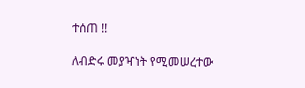ተሰጠ !!

ለብድሩ መያዣነት የሚመሠረተው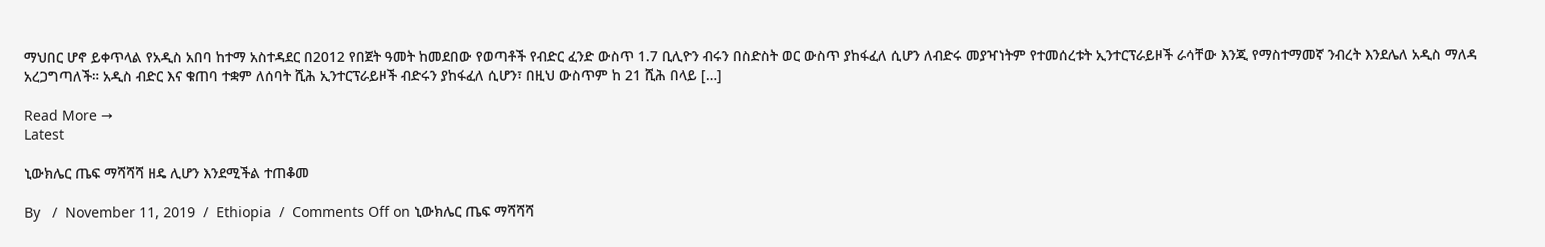ማህበር ሆኖ ይቀጥላል የአዲስ አበባ ከተማ አስተዳደር በ2012 የበጀት ዓመት ከመደበው የወጣቶች የብድር ፈንድ ውስጥ 1.7 ቢሊዮን ብሩን በስድስት ወር ውስጥ ያከፋፈለ ሲሆን ለብድሩ መያዣነትም የተመሰረቱት ኢንተርፕራይዞች ራሳቸው እንጂ የማስተማመኛ ንብረት እንደሌለ አዲስ ማለዳ አረጋግጣለች። አዲስ ብድር እና ቁጠባ ተቋም ለሰባት ሺሕ ኢንተርፕራይዞች ብድሩን ያከፋፈለ ሲሆን፣ በዚህ ውስጥም ከ 21 ሺሕ በላይ […]

Read More →
Latest

ኒውክሌር ጤፍ ማሻሻሻ ዘዴ ሊሆን እንደሚችል ተጠቆመ

By   /  November 11, 2019  /  Ethiopia  /  Comments Off on ኒውክሌር ጤፍ ማሻሻሻ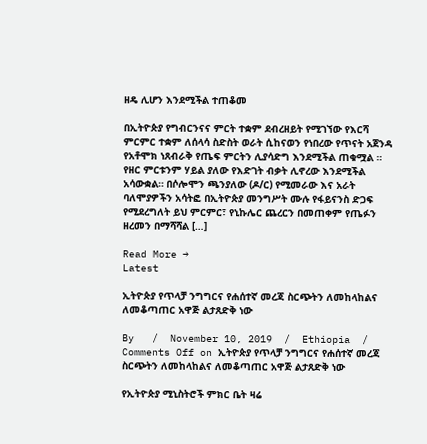ዘዴ ሊሆን እንደሚችል ተጠቆመ

በኢትዮጵያ የግብርንናና ምርት ተቋም ደብረዘይት የሚገኘው የእርሻ ምርምር ተቋም ለሰላሳ ስድስት ወራት ሲከናወን የነበረው የጥናት አጀንዳ የአቶሞክ ነጸብራቅ የጤፍ ምርትን ሊያሳድግ እንደሚችል ጠቁሟል ። የዘር ምርቱንም ሃይል ያለው የእድገት ብቃት ሊኖረው እንደሚችል አሳውቋል። በሶሎሞን ጫንያለው (ዶ/ር) የሚመራው እና አራት ባለሞያዎችን አሳትፎ በኢትዮጵያ መንግሥት ሙሉ የፋይናንስ ድጋፍ የሚደረግለት ይህ ምርምር፣ የኒኩሌር ጨረርን በመጠቀም የጤፉን ዘረመን በማሻሻል […]

Read More →
Latest

ኢትዮጵያ የጥላቻ ንግግርና የሐሰተኛ መረጃ ስርጭትን ለመከላከልና ለመቆጣጠር አዋጅ ልታጸድቅ ነው

By   /  November 10, 2019  /  Ethiopia  /  Comments Off on ኢትዮጵያ የጥላቻ ንግግርና የሐሰተኛ መረጃ ስርጭትን ለመከላከልና ለመቆጣጠር አዋጅ ልታጸድቅ ነው

የኢትዮጵያ ሚኒስትሮች ምክር ቤት ዛሬ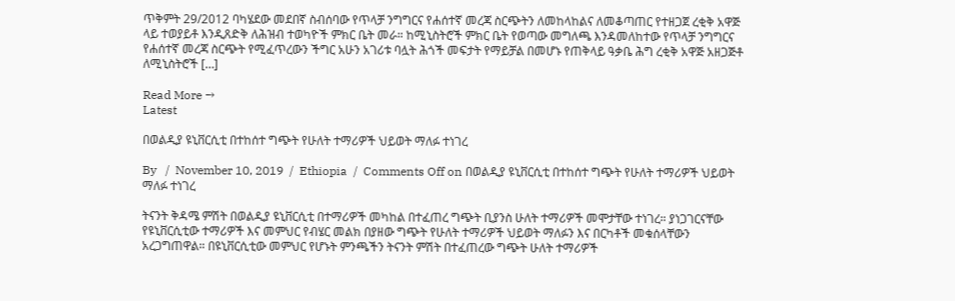ጥቅምት 29/2012 ባካሄደው መደበኛ ስብሰባው የጥላቻ ንግግርና የሐሰተኛ መረጃ ስርጭትን ለመከላከልና ለመቆጣጠር የተዘጋጀ ረቂቅ አዋጅ ላይ ተወያይቶ እንዲጸድቅ ለሕዝብ ተወካዮች ምክር ቤት መራ። ከሚኒስትሮች ምክር ቤት የወጣው መግለጫ እንዳመለከተው የጥላቻ ንግግርና የሐሰተኛ መረጃ ስርጭት የሚፈጥረውን ችግር አሁን አገሪቱ ባሏት ሕጎች መፍታት የማይቻል በመሆኑ የጠቅላይ ዓቃቤ ሕግ ረቂቅ አዋጅ አዘጋጅቶ ለሚኒስትሮች […]

Read More →
Latest

በወልዲያ ዩኒቨርሲቲ በተከሰተ ግጭት የሁለት ተማሪዎች ህይወት ማለፉ ተነገረ

By   /  November 10, 2019  /  Ethiopia  /  Comments Off on በወልዲያ ዩኒቨርሲቲ በተከሰተ ግጭት የሁለት ተማሪዎች ህይወት ማለፉ ተነገረ

ትናንት ቅዳሜ ምሽት በወልዲያ ዩኒቨርሲቲ በተማሪዎች መካከል በተፈጠረ ግጭት ቢያንስ ሁለት ተማሪዎች መሞታቸው ተነገረ። ያነጋገርናቸው የዩኒቨርሲቲው ተማሪዎች እና መምህር የብሄር መልክ በያዘው ግጭት የሁለት ተማሪዎች ህይወት ማለፉን እና በርካቶች መቁሰላቸውን አረጋግጠዋል። በዩኒቨርሲቲው መምህር የሆኑት ምንጫችን ትናንት ምሽት በተፈጠረው ግጭት ሁለት ተማሪዎች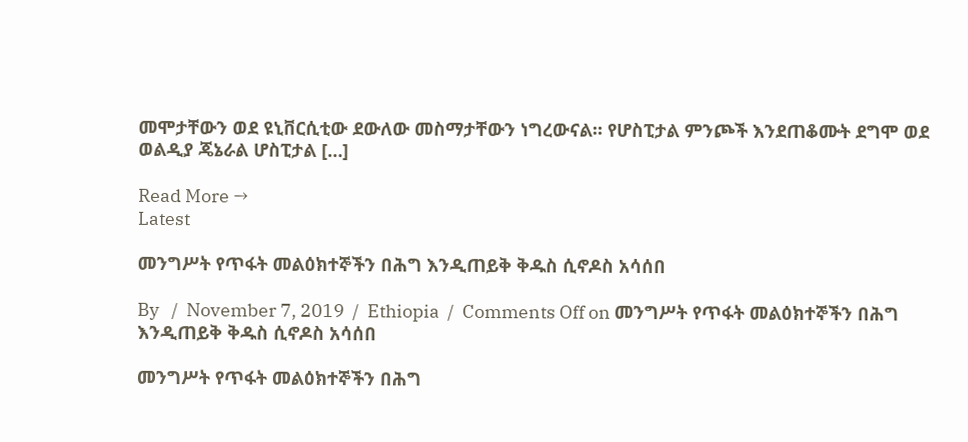መሞታቸውን ወደ ዩኒቨርሲቲው ደውለው መስማታቸውን ነግረውናል። የሆስፒታል ምንጮች እንደጠቆሙት ደግሞ ወደ ወልዲያ ጄኔራል ሆስፒታል […]

Read More →
Latest

መንግሥት የጥፋት መልዕክተኞችን በሕግ እንዲጠይቅ ቅዱስ ሲኖዶስ አሳሰበ

By   /  November 7, 2019  /  Ethiopia  /  Comments Off on መንግሥት የጥፋት መልዕክተኞችን በሕግ እንዲጠይቅ ቅዱስ ሲኖዶስ አሳሰበ

መንግሥት የጥፋት መልዕክተኞችን በሕግ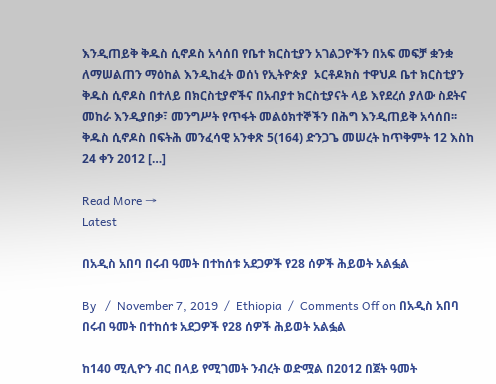እንዲጠይቅ ቅዱስ ሲኖዶስ አሳሰበ የቤተ ክርስቲያን አገልጋዮችን በአፍ መፍቻ ቋንቋ ለማሠልጠን ማዕከል እንዲከፈት ወሰነ የኢትዮጵያ  ኦርቶዶክስ ተዋህዶ ቤተ ክርስቲያን ቅዱስ ሲኖዶስ በተለይ በክርስቲያኖችና በአብያተ ክርስቲያናት ላይ እየደረሰ ያለው ስደትና መከራ እንዲያበቃ፣ መንግሥት የጥፋት መልዕክተኞችን በሕግ እንዲጠይቅ አሳሰበ፡፡ ቅዱስ ሲኖዶስ በፍትሕ መንፈሳዊ አንቀጽ 5(164) ድንጋጌ መሠረት ከጥቅምት 12 እስከ 24 ቀን 2012 […]

Read More →
Latest

በአዲስ አበባ በሩብ ዓመት በተከሰቱ አደጋዎች የ28 ሰዎች ሕይወት አልፏል

By   /  November 7, 2019  /  Ethiopia  /  Comments Off on በአዲስ አበባ በሩብ ዓመት በተከሰቱ አደጋዎች የ28 ሰዎች ሕይወት አልፏል

ከ140 ሚሊዮን ብር በላይ የሚገመት ንብረት ወድሟል በ2012 በጀት ዓመት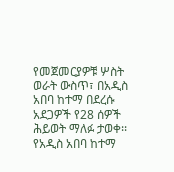የመጀመርያዎቹ ሦስት ወራት ውስጥ፣ በአዲስ አበባ ከተማ በደረሱ አደጋዎች የ28 ሰዎች ሕይወት ማለፉ ታወቀ፡፡ የአዲስ አበባ ከተማ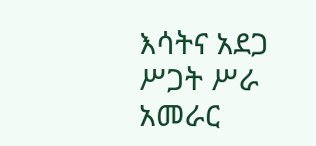እሳትና አደጋ ሥጋት ሥራ አመራር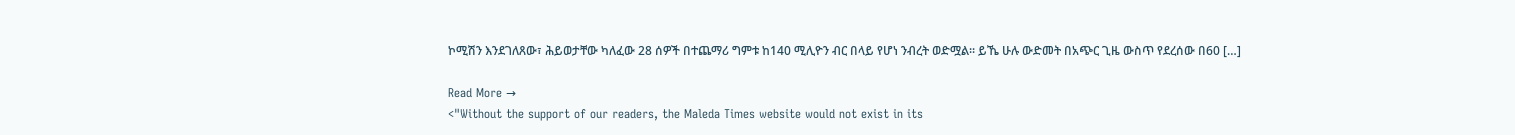ኮሚሽን እንደገለጸው፣ ሕይወታቸው ካለፈው 28 ሰዎች በተጨማሪ ግምቱ ከ140 ሚሊዮን ብር በላይ የሆነ ንብረት ወድሟል፡፡ ይኼ ሁሉ ውድመት በአጭር ጊዜ ውስጥ የደረሰው በ60 […]

Read More →
<"Without the support of our readers, the Maleda Times website would not exist in its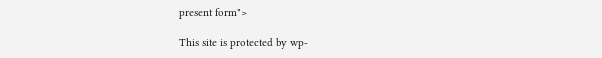present form">

This site is protected by wp-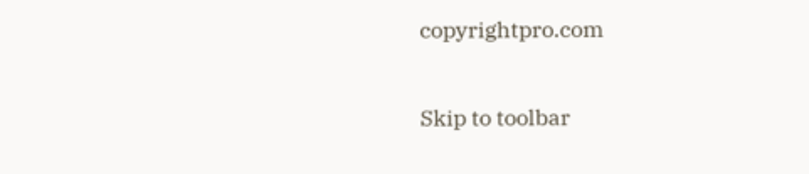copyrightpro.com

Skip to toolbar